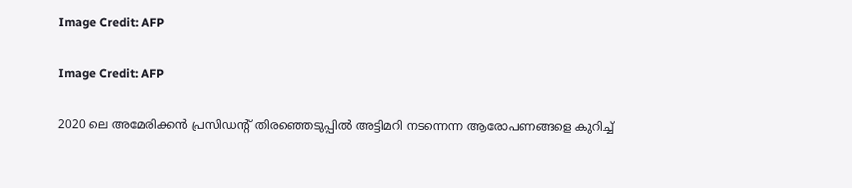Image Credit: AFP

Image Credit: AFP

2020 ലെ അമേരിക്കന്‍ പ്രസിഡന്റ് തിരഞ്ഞെടുപ്പില്‍ അട്ടിമറി നടന്നെന്ന ആരോപണങ്ങളെ കുറിച്ച്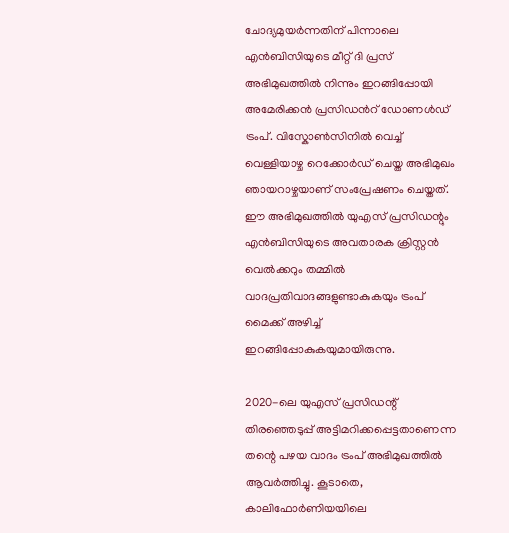ചോദ്യമുയര്‍ന്നതിന് പിന്നാലെ എൻ‌ബി‌സിയുടെ മീറ്റ് ദി പ്രസ് അഭിമുഖത്തിൽ നിന്നും ഇറങ്ങിപ്പോയി അമേരിക്കന്‍ പ്രസിഡന്‍റ് ഡോണള്‍ഡ് ട്രംപ്. വിസ്കോൺസിനിൽ വെച്ച് വെള്ളിയാഴ്ച റെക്കോർഡ് ചെയ്ത അഭിമുഖം ഞായറാഴ്ചയാണ് സംപ്രേഷണം ചെയ്തത്. ഈ അഭിമുഖത്തില്‍ യുഎസ് പ്രസിഡന്റും എൻ‌ബി‌സിയുടെ അവതാരക ക്രിസ്റ്റൻ വെൽക്കറും തമ്മിൽ വാദപ്രതിവാദങ്ങളുണ്ടാകുകയും ട്രംപ് മൈക്ക് അഴിച്ച് ഇറങ്ങിപ്പോകുകയുമായിരുന്നു.

2020-ലെ യുഎസ് പ്രസിഡന്റ് തിരഞ്ഞെടുപ്പ് അട്ടിമറിക്കപ്പെട്ടതാണെന്ന തന്റെ പഴയ വാദം ട്രംപ് അഭിമുഖത്തില്‍ ആവർത്തിച്ചു. കൂടാതെ, കാലിഫോർണിയയിലെ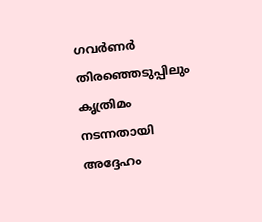ഗവർണർ തിരഞ്ഞെടുപ്പിലും കൃത്രിമം നടന്നതായി അദ്ദേഹം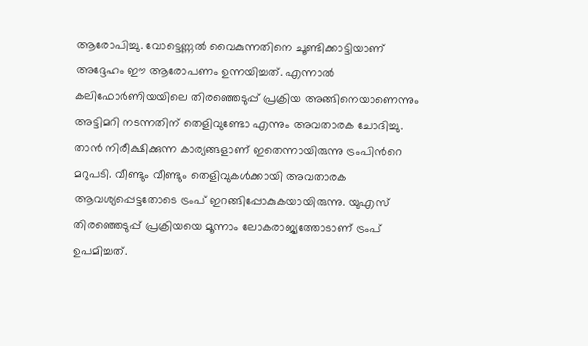ആരോപിച്ചു. വോട്ടെണ്ണൽ വൈകുന്നതിനെ ചൂണ്ടിക്കാട്ടിയാണ് അദ്ദേഹം ഈ ആരോപണം ഉന്നയിച്ചത്. എന്നാല്‍ കലിഫോർണിയയിലെ തിരഞ്ഞെടുപ്പ് പ്രക്രിയ അങ്ങിനെയാണെന്നും അട്ടിമറി നടന്നതിന് തെളിവുണ്ടോ എന്നും അവതാരക ചോദിച്ചു. താൻ നിരീക്ഷിക്കുന്ന കാര്യങ്ങളാണ് ഇതെന്നായിരുന്നു ട്രംപിന്‍റെ മറുപടി. വീണ്ടും വീണ്ടും തെളിവുകള്‍ക്കായി അവതാരക ആവശ്യപ്പെട്ടതോടെ ട്രംപ് ഇറങ്ങിപ്പോകുകയായിരുന്നു. യുഎസ് തിരഞ്ഞെടുപ്പ് പ്രക്രിയയെ മൂന്നാം ലോകരാജ്യത്തോടാണ് ട്രംപ് ഉപമിച്ചത്.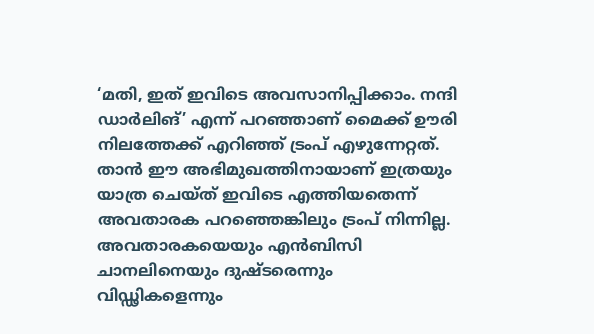‘മതി, ഇത് ഇവിടെ അവസാനിപ്പിക്കാം. നന്ദി ഡാർലിങ്’ എന്ന് പറഞ്ഞാണ് മൈക്ക് ഊരി നിലത്തേക്ക് എറിഞ്ഞ് ട്രംപ് എഴുന്നേറ്റത്. താന്‍ ഈ അഭിമുഖത്തിനായാണ് ഇത്രയും യാത്ര ചെയ്ത് ഇവിടെ എത്തിയതെന്ന് അവതാരക പറഞ്ഞെങ്കിലും ട്രംപ് നിന്നില്ല. അവതാരകയെയും എൻബിസി ചാനലിനെയും ദുഷ്ടരെന്നും വിഡ്ഢികളെന്നും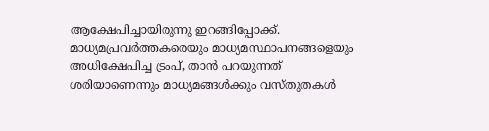ആക്ഷേപിച്ചായിരുന്നു ഇറങ്ങിപ്പോക്ക്. മാധ്യമപ്രവർത്തകരെയും മാധ്യമസ്ഥാപനങ്ങളെയും അധിക്ഷേപിച്ച ട്രംപ്, താൻ പറയുന്നത് ശരിയാണെന്നും മാധ്യമങ്ങള്‍ക്കും വസ്തുതകൾ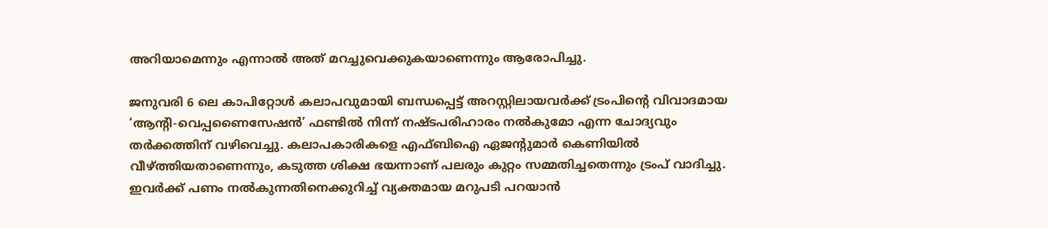അറിയാമെന്നും എന്നാൽ അത് മറച്ചുവെക്കുകയാണെന്നും ആരോപിച്ചു.

ജനുവരി 6 ലെ കാപിറ്റോൾ കലാപവുമായി ബന്ധപ്പെട്ട് അറസ്റ്റിലായവർക്ക് ട്രംപിന്റെ വിവാദമായ ‘ആന്റി-വെപ്പണൈസേഷൻ’ ഫണ്ടിൽ നിന്ന് നഷ്ടപരിഹാരം നൽകുമോ എന്ന ചോദ്യവും തർക്കത്തിന് വഴിവെച്ചു. കലാപകാരികളെ എഫ്ബിഐ ഏജന്റുമാർ കെണിയിൽ വീഴ്ത്തിയതാണെന്നും, കടുത്ത ശിക്ഷ ഭയന്നാണ് പലരും കുറ്റം സമ്മതിച്ചതെന്നും ട്രംപ് വാദിച്ചു. ഇവർക്ക് പണം നൽകുന്നതിനെക്കുറിച്ച് വ്യക്തമായ മറുപടി പറയാൻ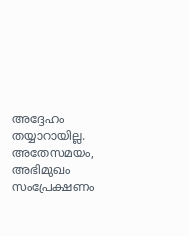അദ്ദേഹം തയ്യാറായില്ല. അതേസമയം, അഭിമുഖം സംപ്രേക്ഷണം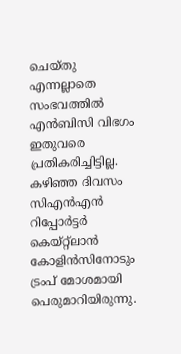ചെയ്തു എന്നല്ലാതെ സംഭവത്തില്‍ എൻബിസി വിഭഗം ഇതുവരെ പ്രതികരിച്ചിട്ടില്ല. കഴിഞ്ഞ ദിവസം സിഎൻഎൻ റിപ്പോർട്ടർ കെയ്‌റ്റ്‌ലാൻ കോളിൻസിനോടും ട്രംപ് മോശമായി പെരുമാറിയിരുന്നു.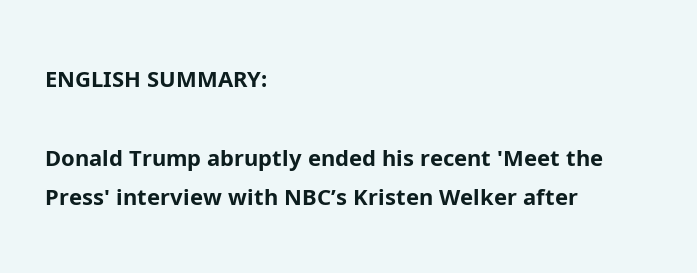ENGLISH SUMMARY:

Donald Trump abruptly ended his recent 'Meet the Press' interview with NBC’s Kristen Welker after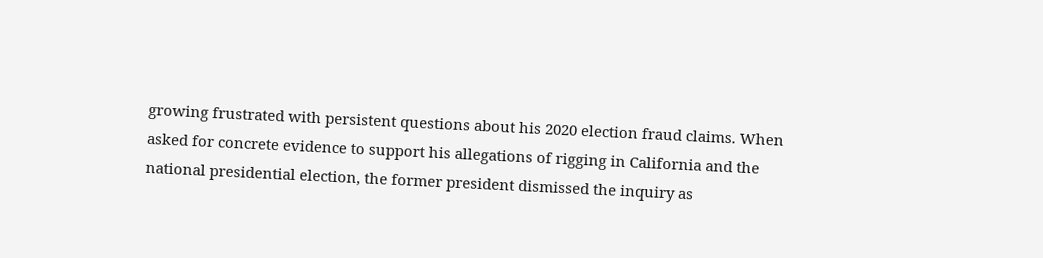growing frustrated with persistent questions about his 2020 election fraud claims. When asked for concrete evidence to support his allegations of rigging in California and the national presidential election, the former president dismissed the inquiry as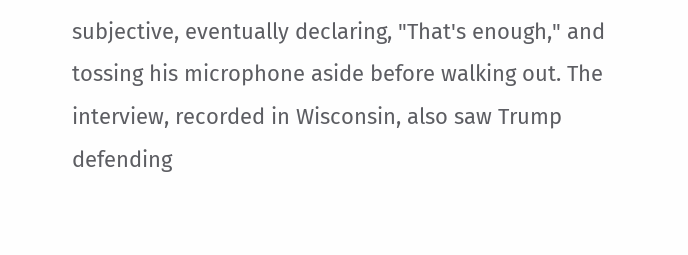subjective, eventually declaring, "That's enough," and tossing his microphone aside before walking out. The interview, recorded in Wisconsin, also saw Trump defending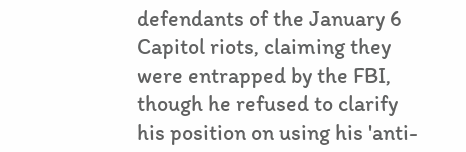defendants of the January 6 Capitol riots, claiming they were entrapped by the FBI, though he refused to clarify his position on using his 'anti-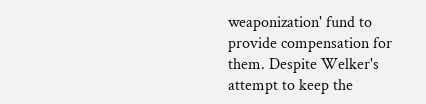weaponization' fund to provide compensation for them. Despite Welker's attempt to keep the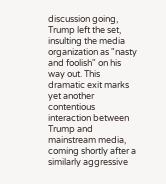discussion going, Trump left the set, insulting the media organization as "nasty and foolish" on his way out. This dramatic exit marks yet another contentious interaction between Trump and mainstream media, coming shortly after a similarly aggressive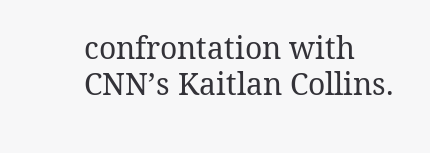confrontation with CNN’s Kaitlan Collins.